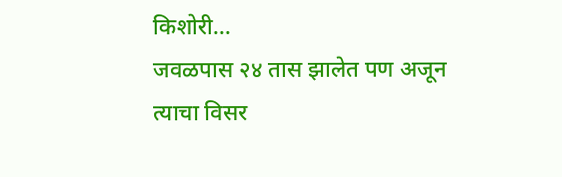किशोरी...
जवळपास २४ तास झालेत पण अजून त्याचा विसर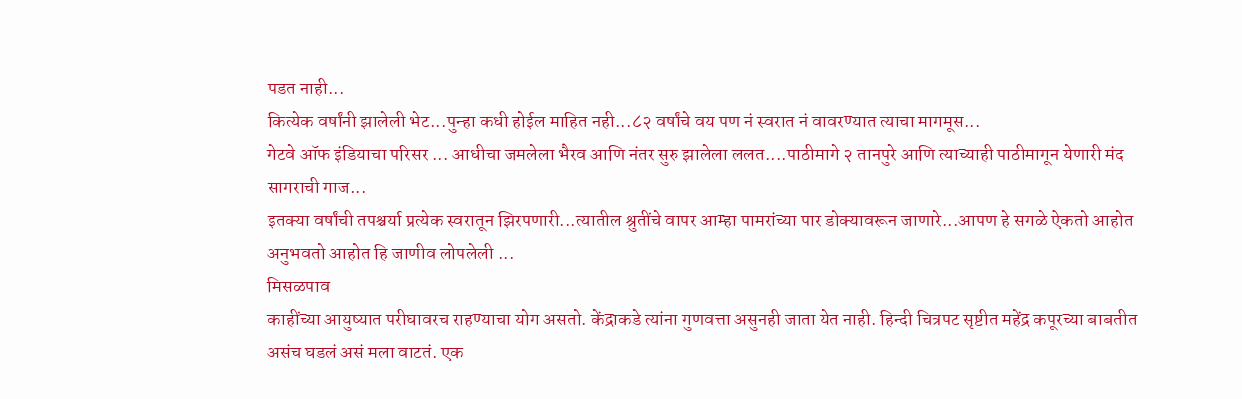पडत नाही...
कित्येक वर्षांनी झालेली भेट...पुन्हा कधी होईल माहित नही...८२ वर्षांचे वय पण नं स्वरात नं वावरण्यात त्याचा मागमूस...
गेटवे ऑफ इंडियाचा परिसर ... आधीचा जमलेला भैरव आणि नंतर सुरु झालेला ललत....पाठीमागे २ तानपुरे आणि त्याच्याही पाठीमागून येणारी मंद सागराची गाज...
इतक्या वर्षांची तपश्चर्या प्रत्येक स्वरातून झिरपणारी...त्यातील श्रुतींचे वापर आम्हा पामरांच्या पार डोक्यावरून जाणारे...आपण हे सगळे ऐकतो आहोत अनुभवतो आहोत हि जाणीव लोपलेली ...
मिसळपाव
काहींच्या आयुष्यात परीघावरच राहण्याचा योग असतो. केंद्राकडे त्यांना गुणवत्ता असुनही जाता येत नाही. हिन्दी चित्रपट सृष्टीत महेंद्र कपूरच्या बाबतीत असंच घडलं असं मला वाटतं. एक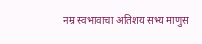नम्र स्वभावाचा अतिशय सभ्य माणुस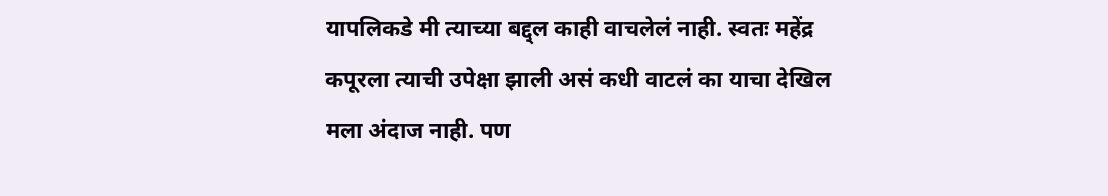यापलिकडे मी त्याच्या बद्द्ल काही वाचलेलं नाही. स्वतः महेंद्र कपूरला त्याची उपेक्षा झाली असं कधी वाटलं का याचा देखिल मला अंदाज नाही. पण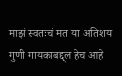माझं स्वतःचं मत या अतिशय गुणी गायकाबद्द्ल हेच आहे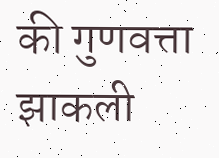की गुणवत्ता झाकली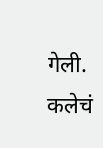गेली. कलेचं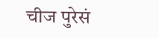चीज पुरेसं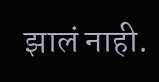झालं नाही.